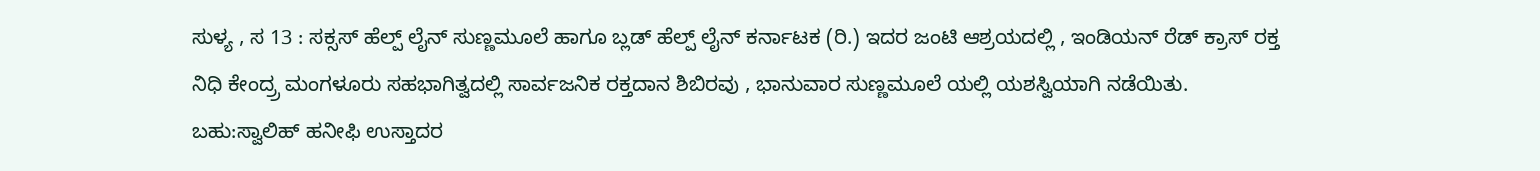ಸುಳ್ಯ , ಸ 13 : ಸಕ್ಸಸ್ ಹೆಲ್ಪ್ ಲೈನ್ ಸುಣ್ಣಮೂಲೆ ಹಾಗೂ ಬ್ಲಡ್ ಹೆಲ್ಪ್ ಲೈನ್ ಕರ್ನಾಟಕ (ರಿ.) ಇದರ ಜಂಟಿ ಆಶ್ರಯದಲ್ಲಿ , ಇಂಡಿಯನ್ ರೆಡ್ ಕ್ರಾಸ್ ರಕ್ತ ನಿಧಿ ಕೇಂದ್ರ್ರ ಮಂಗಳೂರು ಸಹಭಾಗಿತ್ವದಲ್ಲಿ ಸಾರ್ವಜನಿಕ ರಕ್ತದಾನ ಶಿಬಿರವು , ಭಾನುವಾರ ಸುಣ್ಣಮೂಲೆ ಯಲ್ಲಿ ಯಶಸ್ವಿಯಾಗಿ ನಡೆಯಿತು.
ಬಹು:ಸ್ವಾಲಿಹ್ ಹನೀಫಿ ಉಸ್ತಾದರ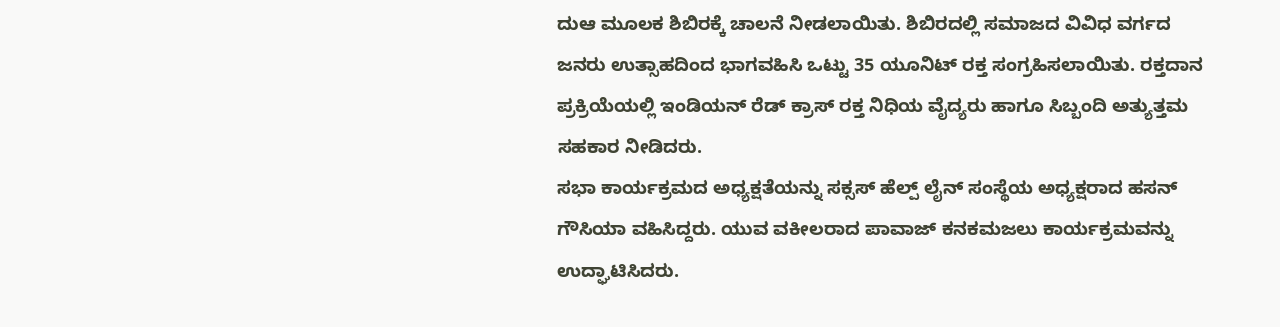ದುಆ ಮೂಲಕ ಶಿಬಿರಕ್ಕೆ ಚಾಲನೆ ನೀಡಲಾಯಿತು. ಶಿಬಿರದಲ್ಲಿ ಸಮಾಜದ ವಿವಿಧ ವರ್ಗದ ಜನರು ಉತ್ಸಾಹದಿಂದ ಭಾಗವಹಿಸಿ ಒಟ್ಟು 35 ಯೂನಿಟ್ ರಕ್ತ ಸಂಗ್ರಹಿಸಲಾಯಿತು. ರಕ್ತದಾನ ಪ್ರಕ್ರಿಯೆಯಲ್ಲಿ ಇಂಡಿಯನ್ ರೆಡ್ ಕ್ರಾಸ್ ರಕ್ತ ನಿಧಿಯ ವೈದ್ಯರು ಹಾಗೂ ಸಿಬ್ಬಂದಿ ಅತ್ಯುತ್ತಮ ಸಹಕಾರ ನೀಡಿದರು.
ಸಭಾ ಕಾರ್ಯಕ್ರಮದ ಅಧ್ಯಕ್ಷತೆಯನ್ನು ಸಕ್ಸಸ್ ಹೆಲ್ಪ್ ಲೈನ್ ಸಂಸ್ಥೆಯ ಅಧ್ಯಕ್ಷರಾದ ಹಸನ್ ಗೌಸಿಯಾ ವಹಿಸಿದ್ದರು. ಯುವ ವಕೀಲರಾದ ಪಾವಾಜ್ ಕನಕಮಜಲು ಕಾರ್ಯಕ್ರಮವನ್ನು ಉದ್ಘಾಟಿಸಿದರು.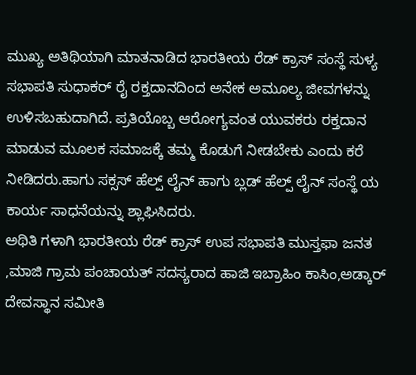ಮುಖ್ಯ ಅತಿಥಿಯಾಗಿ ಮಾತನಾಡಿದ ಭಾರತೀಯ ರೆಡ್ ಕ್ರಾಸ್ ಸಂಸ್ಥೆ ಸುಳ್ಯ ಸಭಾಪತಿ ಸುಧಾಕರ್ ರೈ ರಕ್ತದಾನದಿಂದ ಅನೇಕ ಅಮೂಲ್ಯ ಜೀವಗಳನ್ನು ಉಳಿಸಬಹುದಾಗಿದೆ. ಪ್ರತಿಯೊಬ್ಬ ಆರೋಗ್ಯವಂತ ಯುವಕರು ರಕ್ತದಾನ ಮಾಡುವ ಮೂಲಕ ಸಮಾಜಕ್ಕೆ ತಮ್ಮ ಕೊಡುಗೆ ನೀಡಬೇಕು ಎಂದು ಕರೆ ನೀಡಿದರು.ಹಾಗು ಸಕ್ಸಸ್ ಹೆಲ್ಪ್ ಲೈನ್ ಹಾಗು ಬ್ಲಡ್ ಹೆಲ್ಪ್ ಲೈನ್ ಸಂಸ್ಥೆ ಯ ಕಾರ್ಯ ಸಾಧನೆಯನ್ನು ಶ್ಲಾಘಿಸಿದರು.
ಅಥಿತಿ ಗಳಾಗಿ ಭಾರತೀಯ ರೆಡ್ ಕ್ರಾಸ್ ಉಪ ಸಭಾಪತಿ ಮುಸ್ತಫಾ ಜನತ ,ಮಾಜಿ ಗ್ರಾಮ ಪಂಚಾಯತ್ ಸದಸ್ಯರಾದ ಹಾಜಿ ಇಬ್ರಾಹಿಂ ಕಾಸಿಂ,ಅಡ್ಕಾರ್ ದೇವಸ್ಥಾನ ಸಮೀತಿ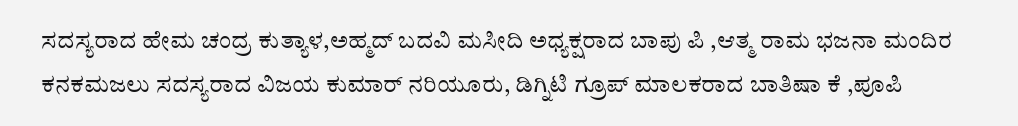ಸದಸ್ಯರಾದ ಹೇಮ ಚಂದ್ರ ಕುತ್ಯಾಳ,ಅಹ್ಮದ್ ಬದವಿ ಮಸೀದಿ ಅಧ್ಯಕ್ಷರಾದ ಬಾಪು ಪಿ ,ಆತ್ಮ ರಾಮ ಭಜನಾ ಮಂದಿರ ಕನಕಮಜಲು ಸದಸ್ಯರಾದ ವಿಜಯ ಕುಮಾರ್ ನರಿಯೂರು, ಡಿಗ್ನಿಟಿ ಗ್ರೂಪ್ ಮಾಲಕರಾದ ಬಾತಿಷಾ ಕೆ ,ಪೂಪಿ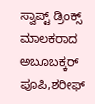ಸ್ವಾಪ್ಟ್ ಡ್ರಿಂಕ್ಸ್ ಮಾಲಕರಾದ ಅಬೂಬಕ್ಕರ್ ಪೂಪಿ,ಶರೀಫ್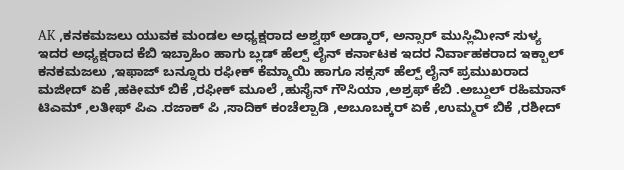AK ,ಕನಕಮಜಲು ಯುವಕ ಮಂಡಲ ಅಧ್ಯಕ್ಷರಾದ ಅಶ್ವಥ್ ಅಡ್ಕಾರ್, ಅನ್ಸಾರ್ ಮುಸ್ಲಿಮೀನ್ ಸುಳ್ಯ ಇದರ ಅಧ್ಯಕ್ಷರಾದ ಕೆಬಿ ಇಬ್ರಾಹಿಂ ಹಾಗು ಬ್ಲಡ್ ಹೆಲ್ಪ್ ಲೈನ್ ಕರ್ನಾಟಕ ಇದರ ನಿರ್ವಾಹಕರಾದ ಇಕ್ಬಾಲ್ ಕನಕಮಜಲು ,ಇಫಾಜ್ ಬನ್ನೂರು ರಫೀಕ್ ಕೆಮ್ಮಾಯಿ ಹಾಗೂ ಸಕ್ಸಸ್ ಹೆಲ್ಪ್ ಲೈನ್ ಪ್ರಮುಖರಾದ ಮಜೀದ್ ಏಕೆ ,ಹಕೀಮ್ ಬಿಕೆ ,ರಫೀಕ್ ಮೂಲೆ ,ಹುಸೈನ್ ಗೌಸಿಯಾ ,ಅಶ್ರಫ್ ಕೆಬಿ .ಅಬ್ದುಲ್ ರಹಿಮಾನ್ ಟಿಎಮ್ ,ಲತೀಫ್ ಪಿಎ .ರಜಾಕ್ ಪಿ ,ಸಾದಿಕ್ ಕಂಚೆಲ್ಪಾಡಿ ,ಅಬೂಬಕ್ಕರ್ ಏಕೆ ,ಉಮ್ಮರ್ ಬಿಕೆ ,ರಶೀದ್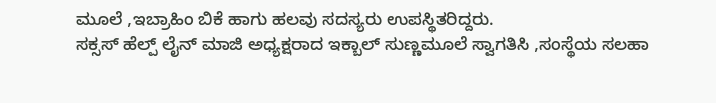ಮೂಲೆ ,ಇಬ್ರಾಹಿಂ ಬಿಕೆ ಹಾಗು ಹಲವು ಸದಸ್ಯರು ಉಪಸ್ಥಿತರಿದ್ದರು.
ಸಕ್ಸಸ್ ಹೆಲ್ಪ್ ಲೈನ್ ಮಾಜಿ ಅಧ್ಯಕ್ಷರಾದ ಇಕ್ಬಾಲ್ ಸುಣ್ಣಮೂಲೆ ಸ್ವಾಗತಿಸಿ ,ಸಂಸ್ಥೆಯ ಸಲಹಾ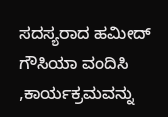ಸದಸ್ಯರಾದ ಹಮೀದ್ ಗೌಸಿಯಾ ವಂದಿಸಿ ,ಕಾರ್ಯಕ್ರಮವನ್ನು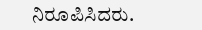ನಿರೂಪಿಸಿದರು.